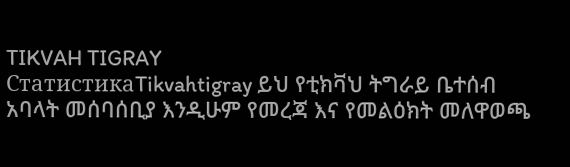TIKVAH TIGRAY
СтатистикаTikvahtigray ይህ የቲክቫህ ትግራይ ቤተሰብ አባላት መሰባሰቢያ እንዲሁም የመረጃ እና የመልዕክት መለዋወጫ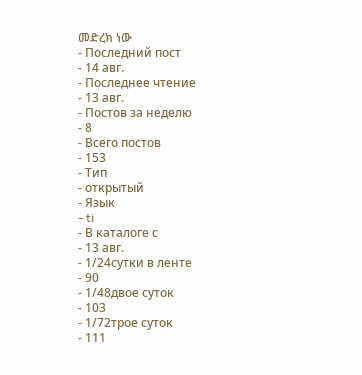መድረክ ነው
- Последний пост
- 14 авг.
- Последнее чтение
- 13 авг.
- Постов за неделю
- 8
- Всего постов
- 153
- Тип
- открытый
- Язык
- ti
- В каталоге с
- 13 авг.
- 1/24сутки в ленте
- 90
- 1/48двое суток
- 103
- 1/72трое суток
- 111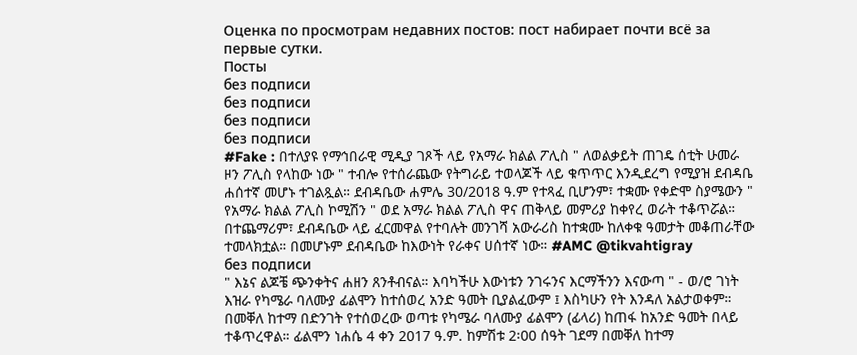Оценка по просмотрам недавних постов: пост набирает почти всё за первые сутки.
Посты
без подписи
без подписи
без подписи
без подписи
#Fake : በተለያዩ የማኅበራዊ ሚዲያ ገጾች ላይ የአማራ ክልል ፖሊስ " ለወልቃይት ጠገዴ ሰቲት ሁመራ ዞን ፖሊስ የላከው ነው " ተብሎ የተሰራጨው የትግራይ ተወላጆች ላይ ቁጥጥር እንዲደረግ የሚያዝ ደብዳቤ ሐሰተኛ መሆኑ ተገልጿል። ደብዳቤው ሐምሌ 30/2018 ዓ.ም የተጻፈ ቢሆንም፣ ተቋሙ የቀድሞ ስያሜውን " የአማራ ክልል ፖሊስ ኮሚሽን " ወደ አማራ ክልል ፖሊስ ዋና ጠቅላይ መምሪያ ከቀየረ ወራት ተቆጥሯል። በተጨማሪም፣ ደብዳቤው ላይ ፈርመዋል የተባሉት መንገሻ አውራሪስ ከተቋሙ ከለቀቁ ዓመታት መቆጠራቸው ተመላክቷል። በመሆኑም ደብዳቤው ከእውነት የራቀና ሀሰተኛ ነው። #AMC @tikvahtigray
без подписи
" እኔና ልጆቼ ጭንቀትና ሐዘን ጸንቶብናል። እባካችሁ እውነቱን ንገሩንና እርማችንን እናውጣ " - ወ/ሮ ገነት እዝራ የካሜራ ባለሙያ ፊልሞን ከተሰወረ አንድ ዓመት ቢያልፈውም ፤ እስካሁን የት እንዳለ አልታወቀም። በመቐለ ከተማ በድንገት የተሰወረው ወጣቱ የካሜራ ባለሙያ ፊልሞን (ፊላሪ) ከጠፋ ከአንድ ዓመት በላይ ተቆጥረዋል። ፊልሞን ነሐሴ 4 ቀን 2017 ዓ.ም. ከምሽቱ 2፡00 ሰዓት ገደማ በመቐለ ከተማ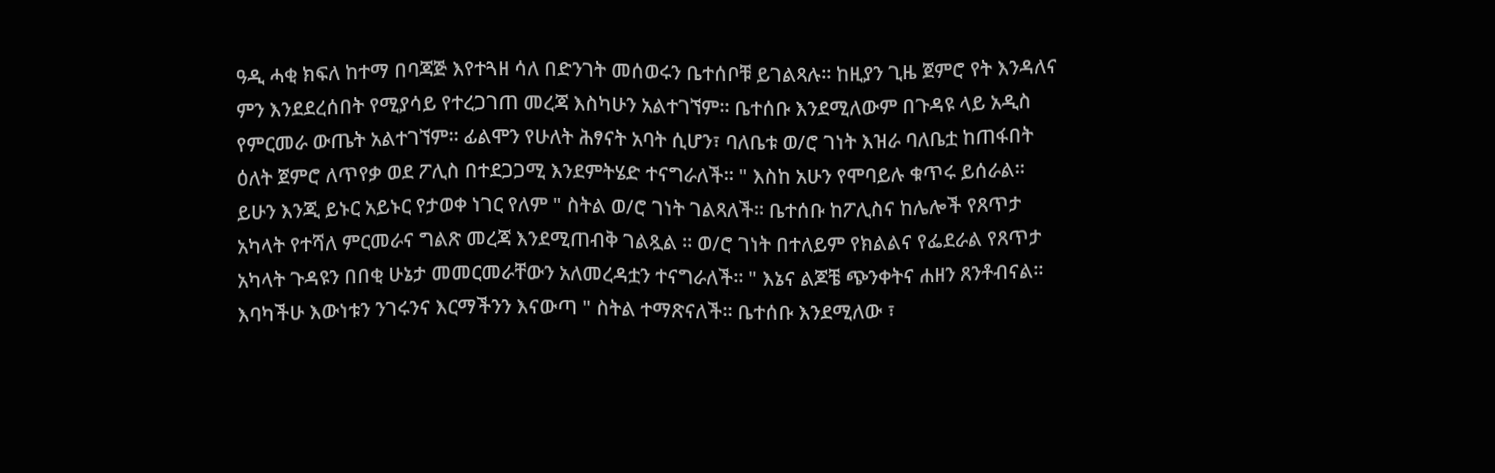ዓዲ ሓቂ ክፍለ ከተማ በባጃጅ እየተጓዘ ሳለ በድንገት መሰወሩን ቤተሰቦቹ ይገልጻሉ። ከዚያን ጊዜ ጀምሮ የት እንዳለና ምን እንደደረሰበት የሚያሳይ የተረጋገጠ መረጃ እስካሁን አልተገኘም። ቤተሰቡ እንደሚለውም በጉዳዩ ላይ አዲስ የምርመራ ውጤት አልተገኘም። ፊልሞን የሁለት ሕፃናት አባት ሲሆን፣ ባለቤቱ ወ/ሮ ገነት እዝራ ባለቤቷ ከጠፋበት ዕለት ጀምሮ ለጥየቃ ወደ ፖሊስ በተደጋጋሚ እንደምትሄድ ተናግራለች። " እስከ አሁን የሞባይሉ ቁጥሩ ይሰራል። ይሁን እንጂ ይኑር አይኑር የታወቀ ነገር የለም " ስትል ወ/ሮ ገነት ገልጻለች። ቤተሰቡ ከፖሊስና ከሌሎች የጸጥታ አካላት የተሻለ ምርመራና ግልጽ መረጃ እንደሚጠብቅ ገልጿል ። ወ/ሮ ገነት በተለይም የክልልና የፌደራል የጸጥታ አካላት ጉዳዩን በበቂ ሁኔታ መመርመራቸውን አለመረዳቷን ተናግራለች። " እኔና ልጆቼ ጭንቀትና ሐዘን ጸንቶብናል። እባካችሁ እውነቱን ንገሩንና እርማችንን እናውጣ " ስትል ተማጽናለች። ቤተሰቡ እንደሚለው ፣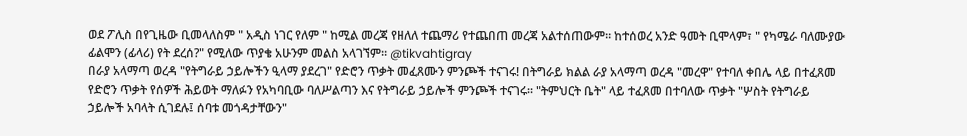ወደ ፖሊስ በየጊዜው ቢመላለስም " አዲስ ነገር የለም " ከሚል መረጃ የዘለለ ተጨማሪ የተጨበጠ መረጃ አልተሰጠውም። ከተሰወረ አንድ ዓመት ቢሞላም፣ " የካሜራ ባለሙያው ፊልሞን (ፊላሪ) የት ደረሰ?" የሚለው ጥያቄ አሁንም መልስ አላገኘም። @tikvahtigray
በራያ አላማጣ ወረዳ "የትግራይ ኃይሎችን ዒላማ ያደረገ" የድሮን ጥቃት መፈጸሙን ምንጮች ተናገሩ! በትግራይ ክልል ራያ አላማጣ ወረዳ "መረዋ" የተባለ ቀበሌ ላይ በተፈጸመ የድሮን ጥቃት የሰዎች ሕይወት ማለፉን የአካባቢው ባለሥልጣን እና የትግራይ ኃይሎች ምንጮች ተናገሩ። "ትምህርት ቤት" ላይ ተፈጸመ በተባለው ጥቃት "ሦስት የትግራይ ኃይሎች አባላት ሲገደሉ፤ ሰባቱ መጎዳታቸውን"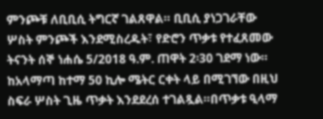ምንጮቹ ለቢቢሲ ትግርኛ ገልጸዋል። ቢቢሲ ያነጋገራቸው ሦስት ምንጮች እንደሚስረዱት፣ የድሮን ጥቃቱ የተፈጸመው ትናንት ሰኞ ነሐሴ 5/2018 ዓ.ም. ጠዋት 2፡30 ገደማ ነው። ከአላማጣ ከተማ 50 ኪሎ ሜትር ርቀት ላይ በሚገኘው በዚህ ስፍራ ሦስት ጊዜ ጥቃት እንደደረሰ ተገልጿል።በጥቃቱ ዒላማ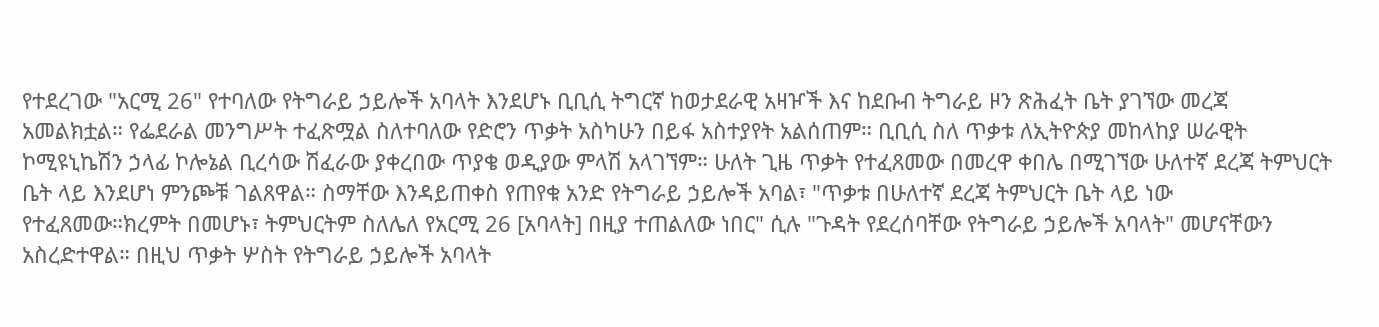የተደረገው "አርሚ 26" የተባለው የትግራይ ኃይሎች አባላት እንደሆኑ ቢቢሲ ትግርኛ ከወታደራዊ አዛዦች እና ከደቡብ ትግራይ ዞን ጽሕፈት ቤት ያገኘው መረጃ አመልክቷል። የፌደራል መንግሥት ተፈጽሟል ስለተባለው የድሮን ጥቃት አስካሁን በይፋ አስተያየት አልሰጠም። ቢቢሲ ስለ ጥቃቱ ለኢትዮጵያ መከላከያ ሠራዊት ኮሚዩኒኬሽን ኃላፊ ኮሎኔል ቢረሳው ሽፈራው ያቀረበው ጥያቄ ወዲያው ምላሽ አላገኘም። ሁለት ጊዜ ጥቃት የተፈጸመው በመረዋ ቀበሌ በሚገኘው ሁለተኛ ደረጃ ትምህርት ቤት ላይ እንደሆነ ምንጮቹ ገልጸዋል። ስማቸው እንዳይጠቀስ የጠየቁ አንድ የትግራይ ኃይሎች አባል፣ "ጥቃቱ በሁለተኛ ደረጃ ትምህርት ቤት ላይ ነው የተፈጸመው።ክረምት በመሆኑ፣ ትምህርትም ስለሌለ የአርሚ 26 [አባላት] በዚያ ተጠልለው ነበር" ሲሉ "ጉዳት የደረሰባቸው የትግራይ ኃይሎች አባላት" መሆናቸውን አስረድተዋል። በዚህ ጥቃት ሦስት የትግራይ ኃይሎች አባላት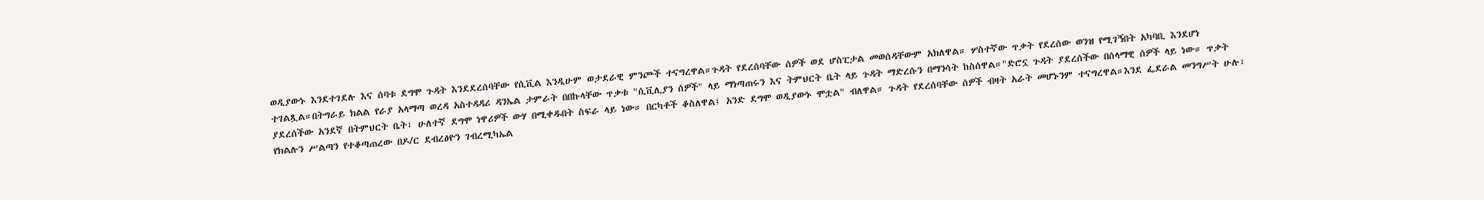ወዲያውኑ እንደተገደሉ እና ሰባቱ ደግሞ ጉዳት እንደደረሰባቸው የሲቪል እንዲሁም ወታደራዊ ምንጮች ተናግረዋል።ጉዳት የደረሰባቸው ሰዎች ወደ ሆስፒታል መወሰዳቸውም አክለዋል። ሦስተኛው ጥቃት የደረሰው ወንዝ የሚገኝበት አካባቢ እንደሆነ ተገልጿል።በትግራይ ክልል የራያ አላማጣ ወረዳ አስተዳዳሪ ዳንኤል ታምራት በበኩላቸው ጥቃቱ "ሲቪሊያን ሰዎች" ላይ ማነጣጠሩን እና ትምህርት ቤት ላይ ጉዳት ማድረሱን በማንሳት ከስሰዋል።"ድሮኗ ጉዳት ያደረሰችው በሰላማዊ ሰዎች ላይ ነው። ጥቃት ያደረሰችው አንደኛ በትምህርት ቤት፣ ሁለተኛ ደግሞ ነዋሪዎች ውሃ በሚቀዱበት ስፍራ ላይ ነው። በርካቶች ቆስለዋል፤ አንድ ደግሞ ወዲያውኑ ሞቷል" ብለዋል። ጉዳት የደረሰባቸው ሰዎች ብዛት አራት መሆኑንም ተናግረዋል።እንደ ፌደራል መንግሥት ሁሉ፣ የክልሉን ሥልጣን የተቆጣጠረው በዶ/ር ደብረፅዮን ገብረሚካኤል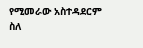የሚመራው አስተዳደርም ስለ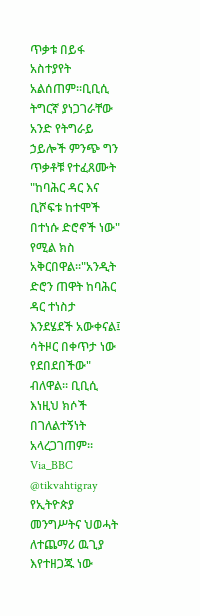ጥቃቱ በይፋ አስተያየት አልሰጠም።ቢቢሲ ትግርኛ ያነጋገራቸው አንድ የትግራይ ኃይሎች ምንጭ ግን ጥቃቶቹ የተፈጸሙት "ከባሕር ዳር እና ቢሾፍቱ ከተሞች በተነሱ ድሮኖች ነው" የሚል ክስ አቅርበዋል።"አንዲት ድሮን ጠዋት ከባሕር ዳር ተነስታ እንደሄደች አውቀናል፤ ሳትዞር በቀጥታ ነው የደበደበችው" ብለዋል። ቢቢሲ እነዚህ ክሶች በገለልተኝነት አላረጋገጠም። Via_BBC @tikvahtigray
የኢትዮጵያ መንግሥትና ህወሓት ለተጨማሪ ዉጊያ እየተዘጋጁ ነው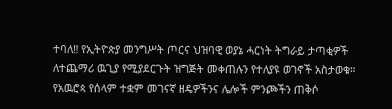ተባለ‼ የኢትዮጵያ መንግሥት ጦርና ህዝባዊ ወያኔ ሓርነት ትግራይ ታጣቂዎች ለተጨማሪ ዉጊያ የሚያደርጉት ዝግጅት መቀጠሉን የተለያዩ ወገኖች አስታወቁ። የአዉሮጳ የሰላም ተቋም መገናኛ ዘዴዎችንና ሌሎች ምንጮችን ጠቅሶ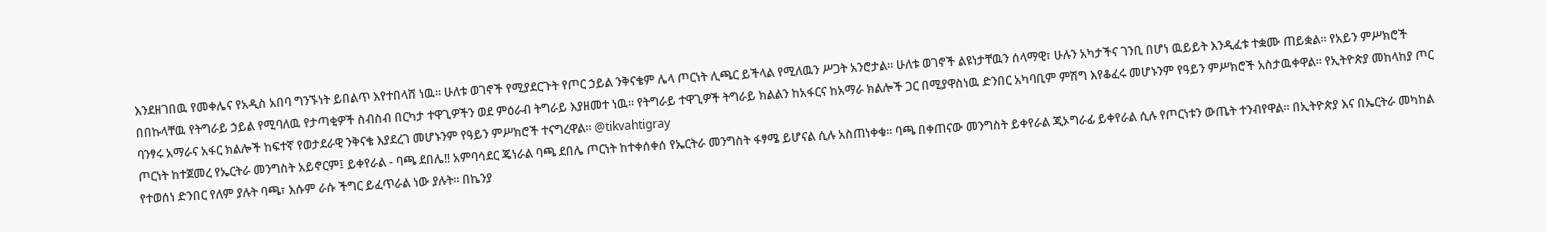እንደዘገበዉ የመቀሌና የአዲስ አበባ ግንኙነት ይበልጥ እየተበላሸ ነዉ። ሁለቱ ወገኖች የሚያደርጉት የጦር ኃይል ንቅናቄም ሌላ ጦርነት ሊጫር ይችላል የሚለዉን ሥጋት አንሮታል። ሁለቱ ወገኖች ልዩነታቸዉን ሰላማዊ፣ ሁሉን አካታችና ገንቢ በሆነ ዉይይት እንዲፈቱ ተቋሙ ጠይቋል። የአይን ምሥክሮች በበኩላቸዉ የትግራይ ኃይል የሚባለዉ የታጣቂዎች ስብስብ በርካታ ተዋጊዎችን ወደ ምዕራብ ትግራይ እያዘመተ ነዉ። የትግራይ ተዋጊዎች ትግራይ ክልልን ከአፋርና ከአማራ ክልሎች ጋር በሚያዋስነዉ ድንበር አካባቢም ምሽግ እየቆፈሩ መሆኑንም የዓይን ምሥክሮች አስታዉቀዋል። የኢትዮጵያ መከላከያ ጦር ባንፃሩ አማራና አፋር ክልሎች ከፍተኛ የወታደራዊ ንቅናቄ እያደረገ መሆኑንም የዓይን ምሥክሮች ተናግረዋል። @tikvahtigray
ጦርነት ከተጀመረ የኤርትራ መንግስት አይኖርም፤ ይቀየራል - ባጫ ደበሌ‼ አምባሳደር ጄነራል ባጫ ደበሌ ጦርነት ከተቀሰቀሰ የኤርትራ መንግስት ፋፃሜ ይሆናል ሲሉ አስጠነቀቁ። ባጫ በቀጠናው መንግስት ይቀየራል ጂኦግራፊ ይቀየራል ሲሉ የጦርነቱን ውጤት ተንብየዋል። በኢትዮጵያ እና በኤርትራ መካከል የተወሰነ ድንበር የለም ያሉት ባጫ፣ እሱም ራሱ ችግር ይፈጥራል ነው ያሉት። በኬንያ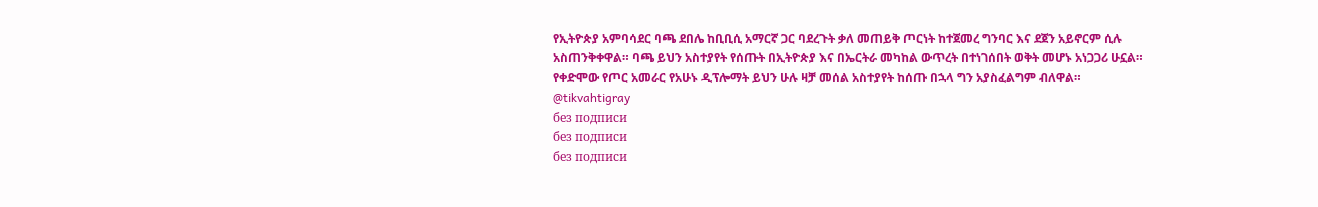የኢትዮጵያ አምባሳደር ባጫ ደበሌ ከቢቢሲ አማርኛ ጋር ባደረጉት ቃለ መጠይቅ ጦርነት ከተጀመረ ግንባር እና ደጀን አይኖርም ሲሉ አስጠንቅቀዋል። ባጫ ይህን አስተያየት የሰጡት በኢትዮጵያ እና በኤርትራ መካከል ውጥረት በተነገሰበት ወቅት መሆኑ አነጋጋሪ ሁኗል። የቀድሞው የጦር አመራር የአሁኑ ዲፕሎማት ይህን ሁሉ ዛቻ መሰል አስተያየት ከሰጡ በኋላ ግን አያስፈልግም ብለዋል። @tikvahtigray
без подписи
без подписи
без подписи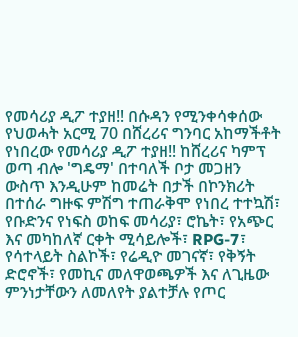የመሳሪያ ዲፖ ተያዘ‼ በሱዳን የሚንቀሳቀሰው የህወሓት አርሚ 70 በሸረሪና ግንባር አከማችቶት የነበረው የመሳሪያ ዲፖ ተያዘ‼ ከሸረሪና ካምፕ ወጣ ብሎ 'ግዴማ' በተባለች ቦታ መጋዘን ውስጥ እንዲሁም ከመሬት በታች በኮንክሪት በተሰራ ግዙፍ ምሽግ ተጠራቅሞ የነበረ ተተኳሽ፣ የቡድንና የነፍስ ወከፍ መሳሪያ፣ ሮኬት፣ የአጭር እና መካከለኛ ርቀት ሚሳይሎች፣ RPG-7፣ የሳተላይት ስልኮች፣ የሬዲዮ መገናኛ፣ የቅኝት ድሮኖች፣ የመኪና መለዋወጫዎች እና ለጊዜው ምንነታቸውን ለመለየት ያልተቻሉ የጦር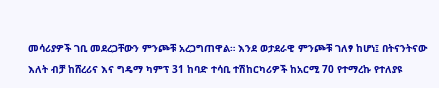መሳሪያዎች ገቢ መደረጋቸውን ምንጮቹ አረጋግጠዋል። እንደ ወታደራዊ ምንጮቹ ገለፃ ከሆነ፤ በትናንትናው እለት ብቻ ከሸረሪና እና ግዴማ ካምፕ 31 ከባድ ተሳቢ ተሽከርካሪዎች ከአርሚ 70 የተማረኩ የተለያዩ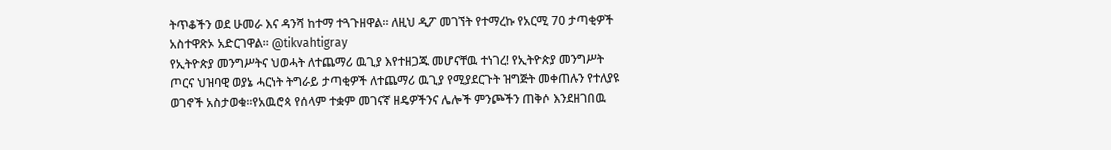ትጥቆችን ወደ ሁመራ እና ዳንሻ ከተማ ተጓጉዘዋል። ለዚህ ዲፖ መገኘት የተማረኩ የአርሚ 70 ታጣቂዎች አስተዋጽኦ አድርገዋል። @tikvahtigray
የኢትዮጵያ መንግሥትና ህወሓት ለተጨማሪ ዉጊያ እየተዘጋጁ መሆናቸዉ ተነገረ! የኢትዮጵያ መንግሥት ጦርና ህዝባዊ ወያኔ ሓርነት ትግራይ ታጣቂዎች ለተጨማሪ ዉጊያ የሚያደርጉት ዝግጅት መቀጠሉን የተለያዩ ወገኖች አስታወቁ።የአዉሮጳ የሰላም ተቋም መገናኛ ዘዴዎችንና ሌሎች ምንጮችን ጠቅሶ እንደዘገበዉ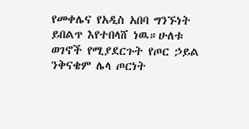የመቀሌና የአዲስ አበባ ግንኙነት ይበልጥ እየተበላሸ ነዉ።ሁለቱ ወገኖች የሚያደርጉት የጦር ኃይል ንቅናቄም ሌላ ጦርነት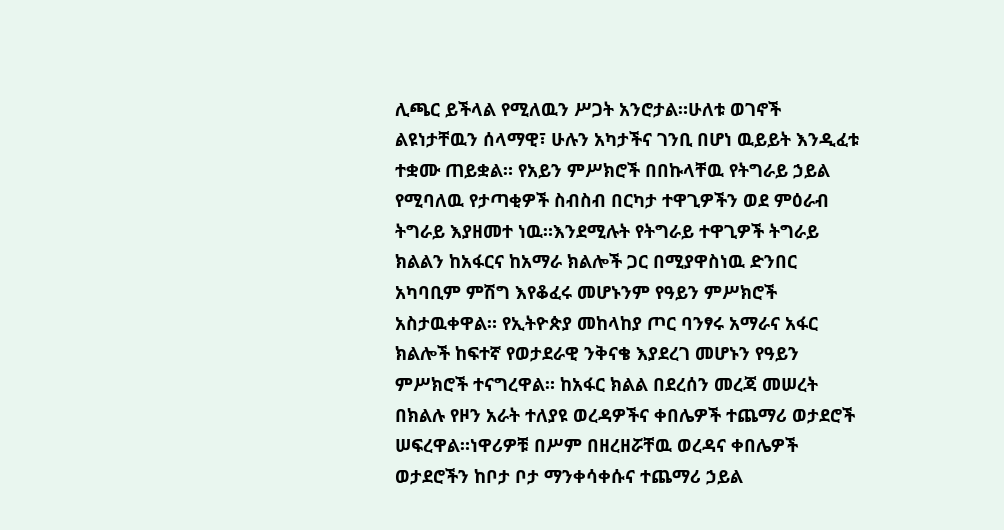ሊጫር ይችላል የሚለዉን ሥጋት አንሮታል።ሁለቱ ወገኖች ልዩነታቸዉን ሰላማዊ፣ ሁሉን አካታችና ገንቢ በሆነ ዉይይት እንዲፈቱ ተቋሙ ጠይቋል። የአይን ምሥክሮች በበኩላቸዉ የትግራይ ኃይል የሚባለዉ የታጣቂዎች ስብስብ በርካታ ተዋጊዎችን ወደ ምዕራብ ትግራይ እያዘመተ ነዉ።እንደሚሉት የትግራይ ተዋጊዎች ትግራይ ክልልን ከአፋርና ከአማራ ክልሎች ጋር በሚያዋስነዉ ድንበር አካባቢም ምሽግ እየቆፈሩ መሆኑንም የዓይን ምሥክሮች አስታዉቀዋል። የኢትዮጵያ መከላከያ ጦር ባንፃሩ አማራና አፋር ክልሎች ከፍተኛ የወታደራዊ ንቅናቄ እያደረገ መሆኑን የዓይን ምሥክሮች ተናግረዋል። ከአፋር ክልል በደረሰን መረጃ መሠረት በክልሉ የዞን አራት ተለያዩ ወረዳዎችና ቀበሌዎች ተጨማሪ ወታደሮች ሠፍረዋል።ነዋሪዎቹ በሥም በዘረዘሯቸዉ ወረዳና ቀበሌዎች ወታደሮችን ከቦታ ቦታ ማንቀሳቀሱና ተጨማሪ ኃይል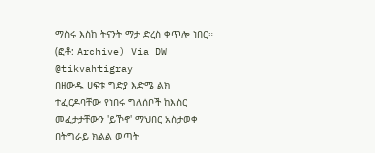ማስሩ እስከ ትናንት ማታ ድረስ ቀጥሎ ነበር። (ፎቶ: Archive) Via DW @tikvahtigray
በዘውዱ ሀፍቱ ግድያ እድሜ ልክ ተፈርዶባቸው የነበሩ ግለሰቦች ከእስር መፈታታቸውን 'ይኾኖ' ማህበር አስታወቀ በትግራይ ክልል ወጣት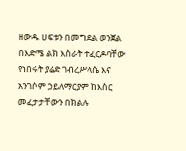ዘውዱ ሀፍቱን በመግደል ወንጀል በእድሜ ልክ እስራት ተፈርዶባቸው የነበሩት ያሬድ ገብረሥላሴ እና አንገሶም ኃይለማርያም ከእስር መፈታታቸውን በክልሉ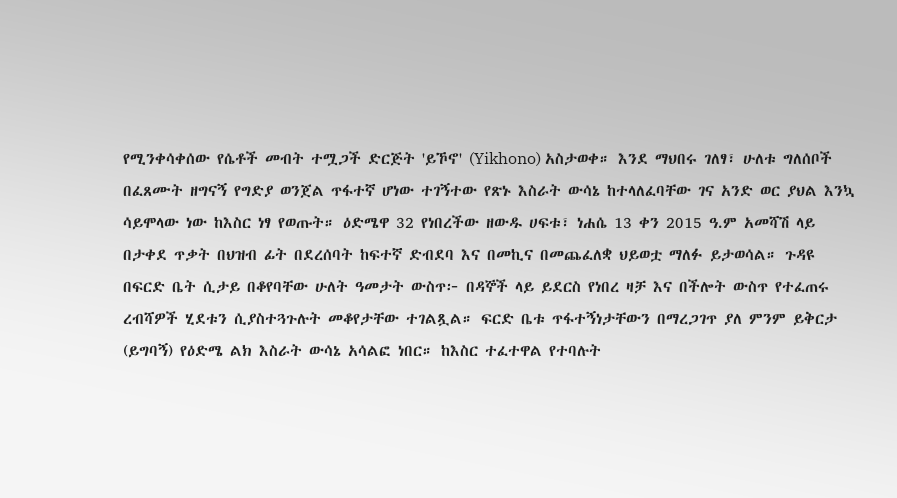የሚንቀሳቀሰው የሴቶች መብት ተሟጋች ድርጅት 'ይኾኖ' (Yikhono) አስታወቀ። እንደ ማህበሩ ገለፃ፣ ሁለቱ ግለሰቦች በፈጸሙት ዘግናኝ የግድያ ወንጀል ጥፋተኛ ሆነው ተገኝተው የጽኑ እስራት ውሳኔ ከተላለፈባቸው ገና አንድ ወር ያህል እንኳ ሳይሞላው ነው ከእስር ነፃ የወጡት። ዕድሜዋ 32 የነበረችው ዘውዱ ሀፍቱ፣ ነሐሴ 13 ቀን 2015 ዓ.ም አመሻሽ ላይ በታቀደ ጥቃት በህዝብ ፊት በደረሰባት ከፍተኛ ድብደባ እና በመኪና በመጨፈለቋ ህይወቷ ማለፉ ይታወሳል። ጉዳዩ በፍርድ ቤት ሲታይ በቆየባቸው ሁለት ዓመታት ውስጥ፦ በዳኞች ላይ ይደርስ የነበረ ዛቻ እና በችሎት ውስጥ የተፈጠሩ ረብሻዎች ሂደቱን ሲያስተጓጉሉት መቆየታቸው ተገልጿል። ፍርድ ቤቱ ጥፋተኝነታቸውን በማረጋገጥ ያለ ምንም ይቅርታ (ይግባኝ) የዕድሜ ልክ እስራት ውሳኔ አሳልፎ ነበር። ከእስር ተፈተዋል የተባሉት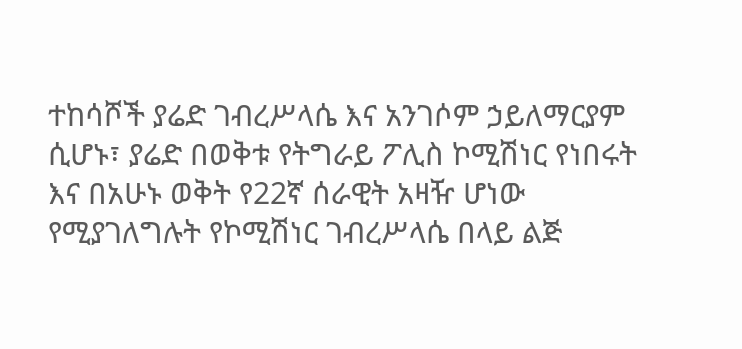ተከሳሾች ያሬድ ገብረሥላሴ እና አንገሶም ኃይለማርያም ሲሆኑ፣ ያሬድ በወቅቱ የትግራይ ፖሊስ ኮሚሽነር የነበሩት እና በአሁኑ ወቅት የ22ኛ ሰራዊት አዛዥ ሆነው የሚያገለግሉት የኮሚሽነር ገብረሥላሴ በላይ ልጅ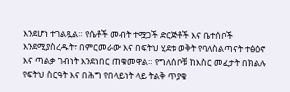እንደሆነ ተገልጿል። የሴቶች መብት ተሟጋች ድርጅቶች እና ቤተሰቦች እንደሚያስረዱት፣ በምርመራው እና በፍትህ ሂደቱ ወቅት የባለስልጣናት ተፅዕኖ እና ጣልቃ ገብነት እንደነበር ጠቁመዋል። የግለሰቦቹ ከእስር መፈታት በክልሉ የፍትህ ስርዓት እና በሕግ የበላይነት ላይ ትልቅ ጥያቄ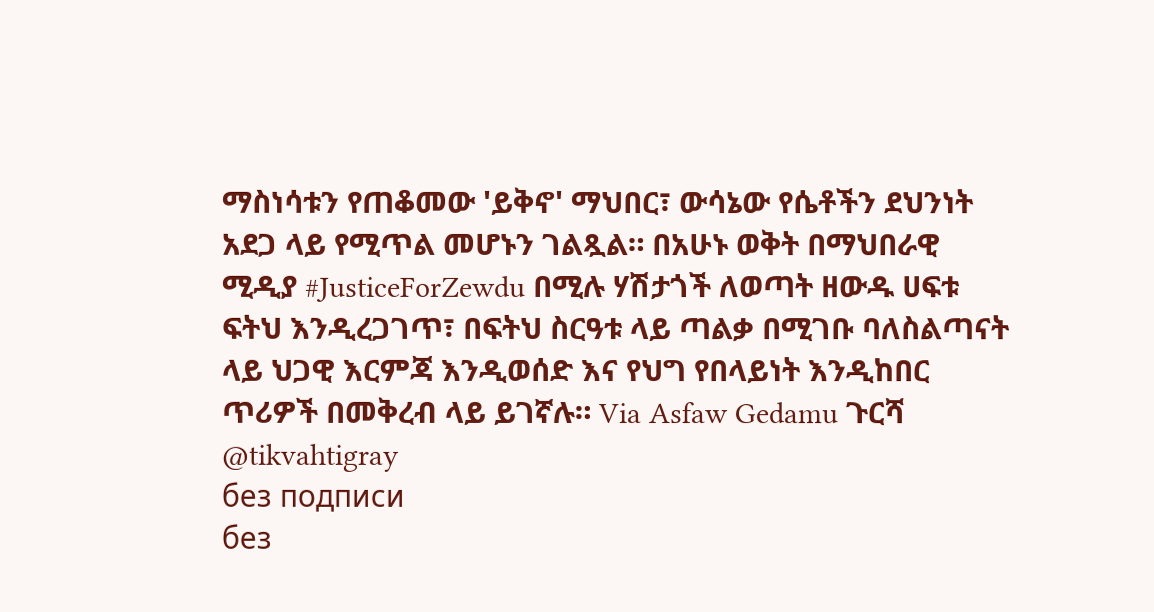ማስነሳቱን የጠቆመው 'ይቅኖ' ማህበር፣ ውሳኔው የሴቶችን ደህንነት አደጋ ላይ የሚጥል መሆኑን ገልጿል። በአሁኑ ወቅት በማህበራዊ ሚዲያ #JusticeForZewdu በሚሉ ሃሽታጎች ለወጣት ዘውዱ ሀፍቱ ፍትህ እንዲረጋገጥ፣ በፍትህ ስርዓቱ ላይ ጣልቃ በሚገቡ ባለስልጣናት ላይ ህጋዊ እርምጃ እንዲወሰድ እና የህግ የበላይነት እንዲከበር ጥሪዎች በመቅረብ ላይ ይገኛሉ። Via Asfaw Gedamu ጉርሻ @tikvahtigray
без подписи
без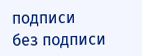подписи
без подписи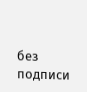без подписи